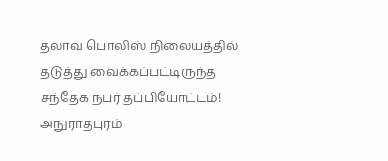தலாவ பொலிஸ் நிலையத்தில் தடுத்து வைக்கப்பட்டிருந்த சந்தேக நபர் தப்பியோட்டம்!
அநுராதபுரம்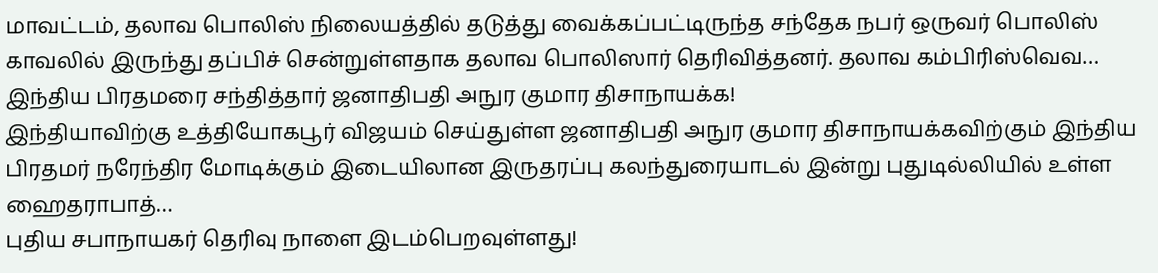மாவட்டம், தலாவ பொலிஸ் நிலையத்தில் தடுத்து வைக்கப்பட்டிருந்த சந்தேக நபர் ஒருவர் பொலிஸ் காவலில் இருந்து தப்பிச் சென்றுள்ளதாக தலாவ பொலிஸார் தெரிவித்தனர். தலாவ கம்பிரிஸ்வெவ…
இந்திய பிரதமரை சந்தித்தார் ஜனாதிபதி அநுர குமார திசாநாயக்க!
இந்தியாவிற்கு உத்தியோகபூர் விஜயம் செய்துள்ள ஜனாதிபதி அநுர குமார திசாநாயக்கவிற்கும் இந்திய பிரதமர் நரேந்திர மோடிக்கும் இடையிலான இருதரப்பு கலந்துரையாடல் இன்று புதுடில்லியில் உள்ள ஹைதராபாத்…
புதிய சபாநாயகர் தெரிவு நாளை இடம்பெறவுள்ளது!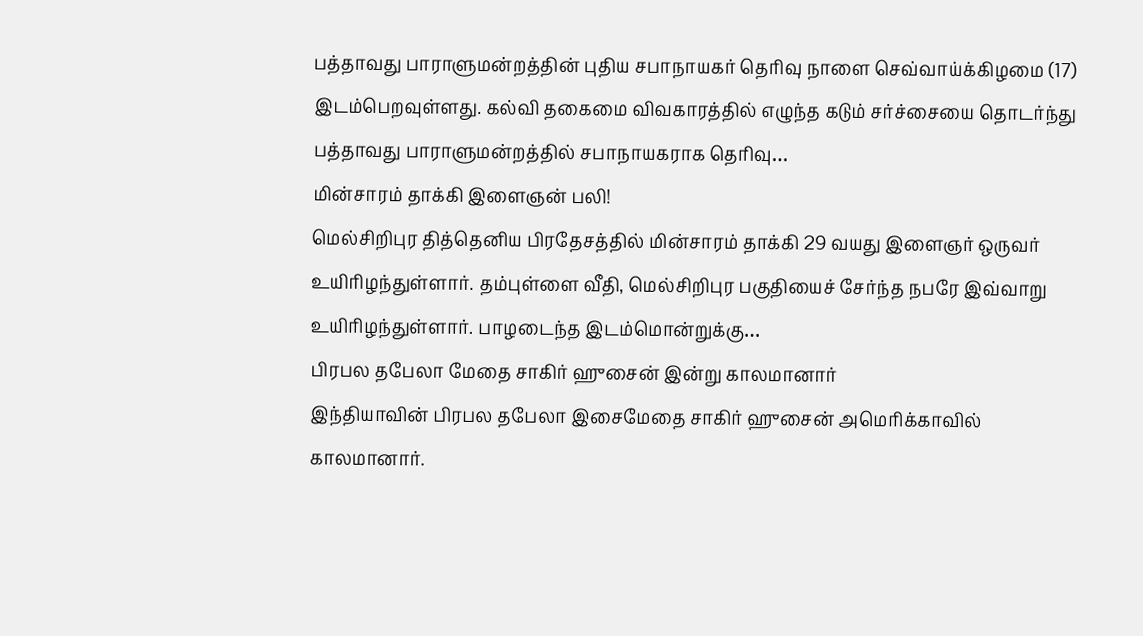பத்தாவது பாராளுமன்றத்தின் புதிய சபாநாயகர் தெரிவு நாளை செவ்வாய்க்கிழமை (17) இடம்பெறவுள்ளது. கல்வி தகைமை விவகாரத்தில் எழுந்த கடும் சர்ச்சையை தொடர்ந்து பத்தாவது பாராளுமன்றத்தில் சபாநாயகராக தெரிவு…
மின்சாரம் தாக்கி இளைஞன் பலி!
மெல்சிறிபுர தித்தெனிய பிரதேசத்தில் மின்சாரம் தாக்கி 29 வயது இளைஞர் ஒருவர் உயிரிழந்துள்ளார். தம்புள்ளை வீதி, மெல்சிறிபுர பகுதியைச் சேர்ந்த நபரே இவ்வாறு உயிரிழந்துள்ளார். பாழடைந்த இடம்மொன்றுக்கு…
பிரபல தபேலா மேதை சாகிர் ஹுசைன் இன்று காலமானார்
இந்தியாவின் பிரபல தபேலா இசைமேதை சாகிர் ஹுசைன் அமெரிக்காவில் காலமானார்.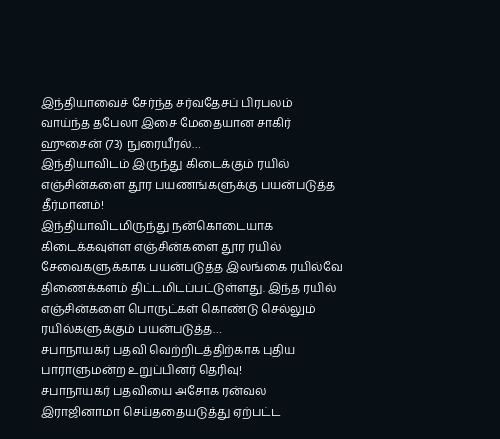இந்தியாவைச் சேர்ந்த சர்வதேசப் பிரபலம் வாய்ந்த தபேலா இசை மேதையான சாகிர் ஹுசைன் (73) நுரையீரல்…
இந்தியாவிடம் இருந்து கிடைக்கும் ரயில் எஞ்சின்களை தூர பயணங்களுக்கு பயன்படுத்த தீர்மானம்!
இந்தியாவிடமிருந்து நன்கொடையாக கிடைக்கவுள்ள எஞ்சின்களை தூர ரயில் சேவைகளுக்காக பயன்படுத்த இலங்கை ரயில்வே திணைக்களம் திட்டமிடப்பட்டுள்ளது. இந்த ரயில் எஞ்சின்களை பொருட்கள் கொண்டு செல்லும் ரயில்களுக்கும் பயன்படுத்த…
சபாநாயகர் பதவி வெற்றிடத்திற்காக புதிய பாராளுமன்ற உறுப்பினர் தெரிவு!
சபாநாயகர் பதவியை அசோக ரன்வல இராஜினாமா செய்ததையடுத்து ஏற்பட்ட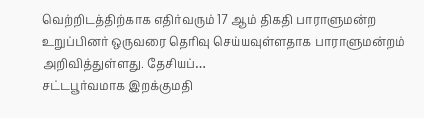வெற்றிடத்திற்காக எதிர்வரும் 17 ஆம் திகதி பாராளுமன்ற உறுப்பினர் ஒருவரை தெரிவு செய்யவுள்ளதாக பாராளுமன்றம் அறிவித்துள்ளது. தேசியப்…
சட்டபூர்வமாக இறக்குமதி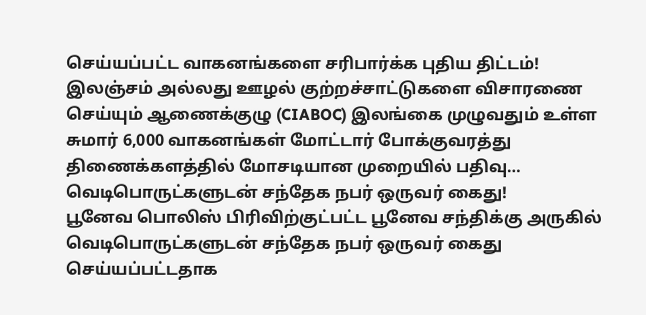செய்யப்பட்ட வாகனங்களை சரிபார்க்க புதிய திட்டம்!
இலஞ்சம் அல்லது ஊழல் குற்றச்சாட்டுகளை விசாரணை செய்யும் ஆணைக்குழு (CIABOC) இலங்கை முழுவதும் உள்ள சுமார் 6,000 வாகனங்கள் மோட்டார் போக்குவரத்து திணைக்களத்தில் மோசடியான முறையில் பதிவு…
வெடிபொருட்களுடன் சந்தேக நபர் ஒருவர் கைது!
பூனேவ பொலிஸ் பிரிவிற்குட்பட்ட பூனேவ சந்திக்கு அருகில் வெடிபொருட்களுடன் சந்தேக நபர் ஒருவர் கைது செய்யப்பட்டதாக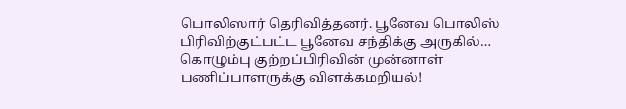பொலிஸார் தெரிவித்தனர். பூனேவ பொலிஸ் பிரிவிற்குட்பட்ட பூனேவ சந்திக்கு அருகில்…
கொழும்பு குற்றப்பிரிவின் முன்னாள் பணிப்பாளருக்கு விளக்கமறியல்!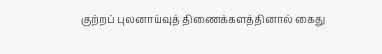குற்றப் புலனாய்வுத் திணைக்களத்தினால் கைது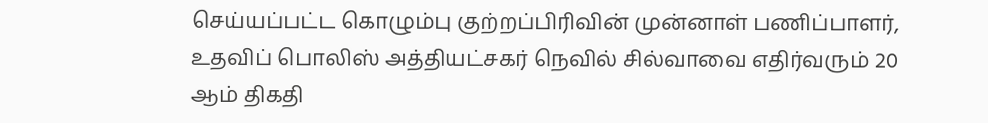செய்யப்பட்ட கொழும்பு குற்றப்பிரிவின் முன்னாள் பணிப்பாளர், உதவிப் பொலிஸ் அத்தியட்சகர் நெவில் சில்வாவை எதிர்வரும் 20 ஆம் திகதி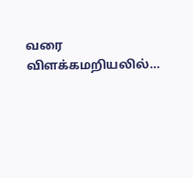வரை விளக்கமறியலில்…